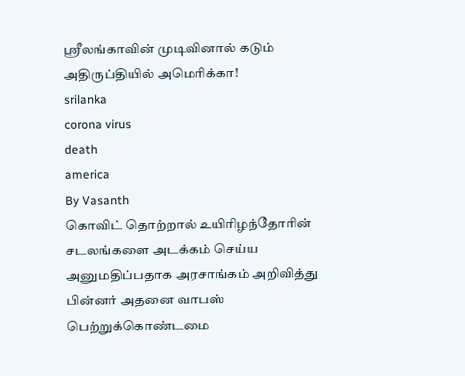ஸ்ரீலங்காவின் முடிவினால் கடும் அதிருப்தியில் அமெரிக்கா!
srilanka
corona virus
death
america
By Vasanth
கொவிட் தொற்றால் உயிரிழந்தோரின் சடலங்களை அடக்கம் செய்ய அனுமதிப்பதாக அரசாங்கம் அறிவித்து பின்னர் அதனை வாபஸ் பெற்றுக்கொண்டமை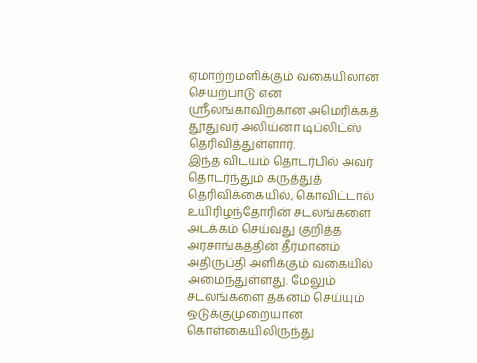ஏமாற்றமளிக்கும் வகையிலான செயற்பாடு என ஸ்ரீலங்காவிற்கான அமெரிக்கத் தூதுவர் அலிய்னா டிப்லிட்ஸ் தெரிவித்துள்ளார்.
இந்த விடயம் தொடர்பில் அவர் தொடர்ந்தும் கருத்துத் தெரிவிக்கையில், கொவிட்டால் உயிரிழந்தோரின் சடலங்களை அடக்கம் செய்வது குறித்த அரசாங்கத்தின் தீர்மானம் அதிருப்தி அளிக்கும் வகையில் அமைந்துள்ளது. மேலும் சடலங்களை தகனம் செய்யும் ஒடுக்குமுறையான கொள்கையிலிருந்து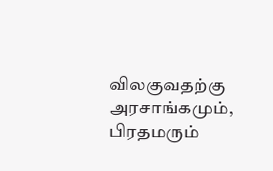விலகுவதற்கு அரசாங்கமும், பிரதமரும்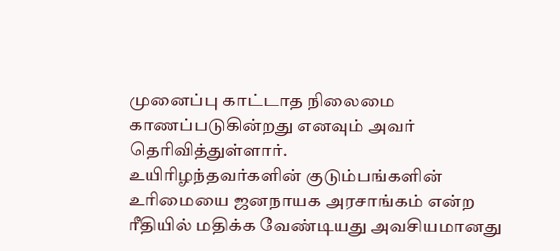முனைப்பு காட்டாத நிலைமை காணப்படுகின்றது எனவும் அவர் தெரிவித்துள்ளார்.
உயிரிழந்தவர்களின் குடும்பங்களின் உரிமையை ஜனநாயக அரசாங்கம் என்ற ரீதியில் மதிக்க வேண்டியது அவசியமானது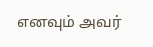எனவும் அவர்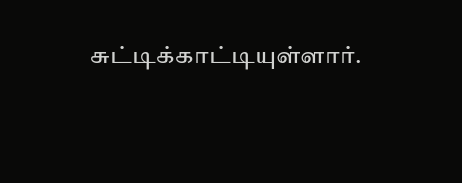சுட்டிக்காட்டியுள்ளார்.